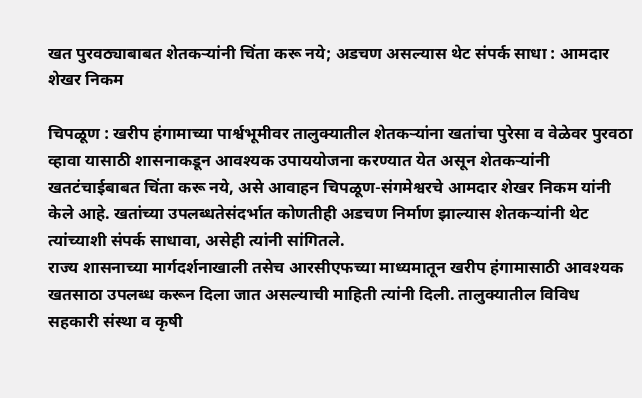खत पुरवठ्याबाबत शेतकऱ्यांनी चिंता करू नये; अडचण असल्यास थेट संपर्क साधा : आमदार शेखर निकम

चिपळूण : खरीप हंगामाच्या पार्श्वभूमीवर तालुक्यातील शेतकऱ्यांना खतांचा पुरेसा व वेळेवर पुरवठा व्हावा यासाठी शासनाकडून आवश्यक उपाययोजना करण्यात येत असून शेतकऱ्यांनी खतटंचाईबाबत चिंता करू नये, असे आवाहन चिपळूण-संगमेश्वरचे आमदार शेखर निकम यांनी केले आहे. खतांच्या उपलब्धतेसंदर्भात कोणतीही अडचण निर्माण झाल्यास शेतकऱ्यांनी थेट त्यांच्याशी संपर्क साधावा, असेही त्यांनी सांगितले.
राज्य शासनाच्या मार्गदर्शनाखाली तसेच आरसीएफच्या माध्यमातून खरीप हंगामासाठी आवश्यक खतसाठा उपलब्ध करून दिला जात असल्याची माहिती त्यांनी दिली. तालुक्यातील विविध सहकारी संस्था व कृषी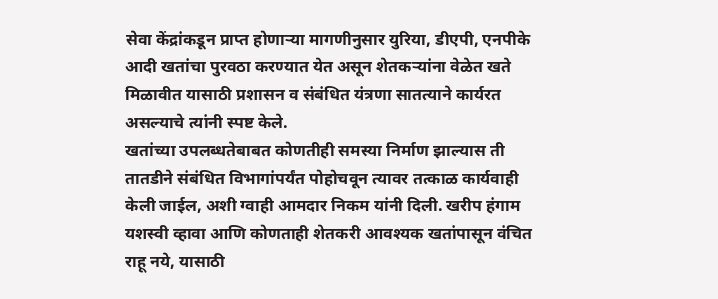सेवा केंद्रांकडून प्राप्त होणाऱ्या मागणीनुसार युरिया, डीएपी, एनपीके आदी खतांचा पुरवठा करण्यात येत असून शेतकऱ्यांना वेळेत खते मिळावीत यासाठी प्रशासन व संबंधित यंत्रणा सातत्याने कार्यरत असल्याचे त्यांनी स्पष्ट केले.
खतांच्या उपलब्धतेबाबत कोणतीही समस्या निर्माण झाल्यास ती तातडीने संबंधित विभागांपर्यंत पोहोचवून त्यावर तत्काळ कार्यवाही केली जाईल, अशी ग्वाही आमदार निकम यांनी दिली. खरीप हंगाम यशस्वी व्हावा आणि कोणताही शेतकरी आवश्यक खतांपासून वंचित राहू नये, यासाठी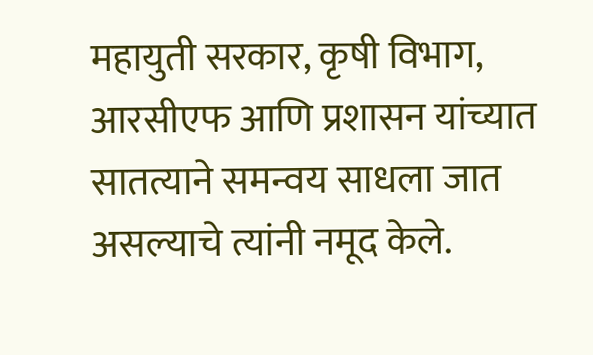महायुती सरकार, कृषी विभाग, आरसीएफ आणि प्रशासन यांच्यात सातत्याने समन्वय साधला जात असल्याचे त्यांनी नमूद केले.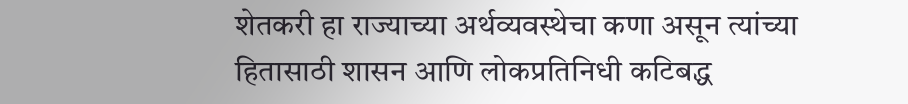शेतकरी हा राज्याच्या अर्थव्यवस्थेचा कणा असून त्यांच्या हितासाठी शासन आणि लोकप्रतिनिधी कटिबद्ध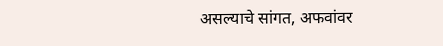असल्याचे सांगत, अफवांवर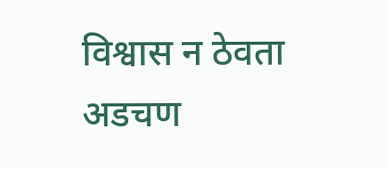विश्वास न ठेवता अडचण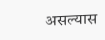असल्यास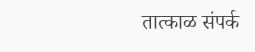तात्काळ संपर्क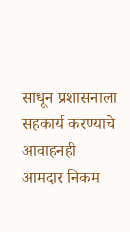साधून प्रशासनाला सहकार्य करण्याचे आवाहनही आमदार निकम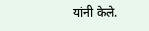यांनी केले.